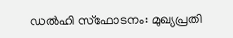ഡൽഹി സ്ഫോടനം: മുഖ്യപ്രതി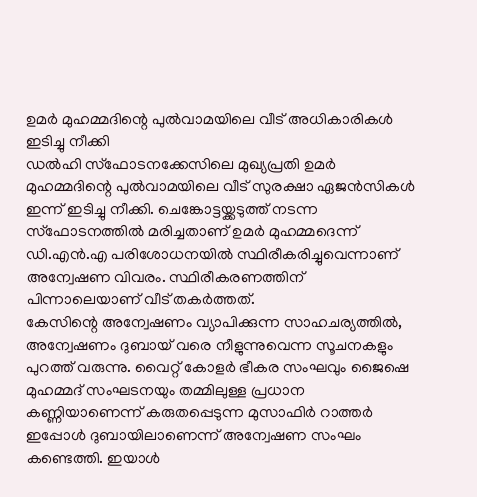ഉമർ മുഹമ്മദിന്റെ പുൽവാമയിലെ വീട് അധികാരികൾ ഇടിച്ചു നീക്കി
ഡൽഹി സ്ഫോടനക്കേസിലെ മുഖ്യപ്രതി ഉമർ മുഹമ്മദിന്റെ പുൽവാമയിലെ വീട് സുരക്ഷാ ഏജൻസികൾ ഇന്ന് ഇടിച്ചു നീക്കി. ചെങ്കോട്ടയ്ക്കടുത്ത് നടന്ന സ്ഫോടനത്തിൽ മരിച്ചതാണ് ഉമർ മുഹമ്മദെന്ന് ഡി.എൻ.എ പരിശോധനയിൽ സ്ഥിരീകരിച്ചുവെന്നാണ് അന്വേഷണ വിവരം. സ്ഥിരീകരണത്തിന് പിന്നാലെയാണ് വീട് തകർത്തത്.
കേസിന്റെ അന്വേഷണം വ്യാപിക്കുന്ന സാഹചര്യത്തിൽ, അന്വേഷണം ദുബായ് വരെ നീളുന്നുവെന്ന സൂചനകളും പുറത്ത് വരുന്നു. വൈറ്റ് കോളർ ഭീകര സംഘവും ജൈഷെ മുഹമ്മദ് സംഘടനയും തമ്മിലുള്ള പ്രധാന കണ്ണിയാണെന്ന് കരുതപ്പെടുന്ന മുസാഫിർ റാത്തർ ഇപ്പോൾ ദുബായിലാണെന്ന് അന്വേഷണ സംഘം കണ്ടെത്തി. ഇയാൾ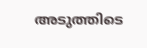അടുത്തിടെ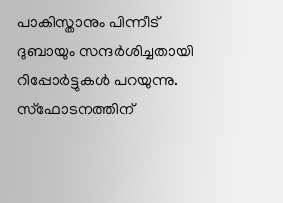പാകിസ്താനും പിന്നീട് ദുബായും സന്ദർശിച്ചതായി റിപ്പോർട്ടുകൾ പറയുന്നു.
സ്ഫോടനത്തിന്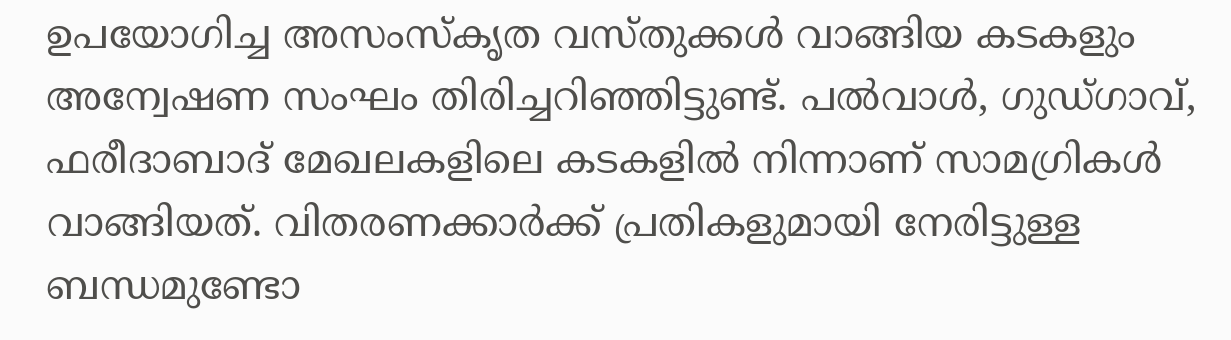ഉപയോഗിച്ച അസംസ്കൃത വസ്തുക്കൾ വാങ്ങിയ കടകളും അന്വേഷണ സംഘം തിരിച്ചറിഞ്ഞിട്ടുണ്ട്. പൽവാൾ, ഗുഡ്ഗാവ്, ഫരീദാബാദ് മേഖലകളിലെ കടകളിൽ നിന്നാണ് സാമഗ്രികൾ വാങ്ങിയത്. വിതരണക്കാർക്ക് പ്രതികളുമായി നേരിട്ടുള്ള ബന്ധമുണ്ടോ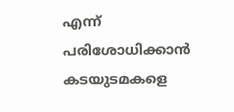എന്ന് പരിശോധിക്കാൻ കടയുടമകളെ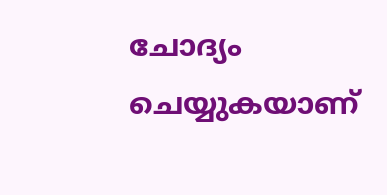ചോദ്യം ചെയ്യുകയാണ്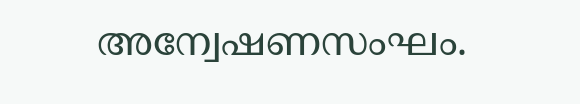അന്വേഷണസംഘം.